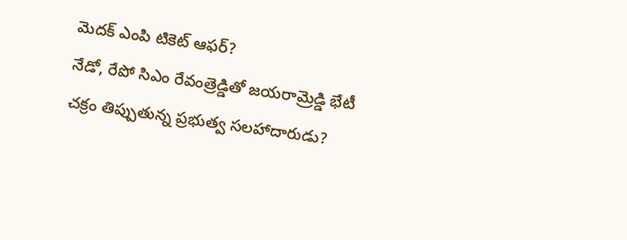మెదక్ ఎంపి టికెట్ ఆఫర్?
నేడో, రేపో సిఎం రేవంత్రెడ్డితో జయరామ్రెడ్డి భేటీ
చక్రం తిప్పుతున్న ప్రభుత్వ సలహాదారుడు?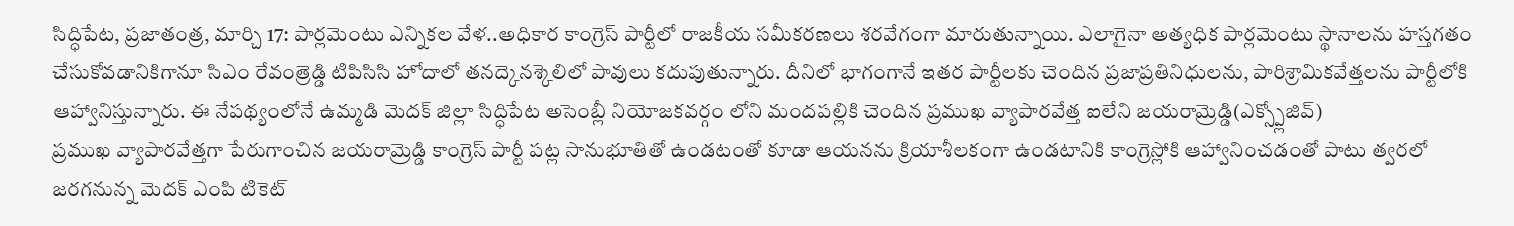సిద్ధిపేట, ప్రజాతంత్ర, మార్చి 17: పార్లమెంటు ఎన్నికల వేళ..అధికార కాంగ్రెస్ పార్టీలో రాజకీయ సమీకరణలు శరవేగంగా మారుతున్నాయి. ఎలాగైనా అత్యధిక పార్లమెంటు స్థానాలను హస్తగతం చేసుకోవడానికిగానూ సిఎం రేవంత్రెడ్డి టిపిసిసి హోదాలో తనద్కెనశ్కెలిలో పావులు కదుపుతున్నారు. దీనిలో భాగంగానే ఇతర పార్టీలకు చెందిన ప్రజాప్రతినిధులను, పారిశ్రామికవేత్తలను పార్టీలోకి ఆహ్వానిస్తున్నారు. ఈ నేపథ్యంలోనే ఉమ్మడి మెదక్ జిల్లా సిద్ధిపేట అసెంబ్లీ నియోజకవర్గం లోని మందపల్లికి చెందిన ప్రముఖ వ్యాపారవేత్త ఐలేని జయరామ్రెడ్డి(ఎక్స్ప్లోజివ్)
ప్రముఖ వ్యాపారవేత్తగా పేరుగాంచిన జయరామ్రెడ్డి కాంగ్రెస్ పార్టీ పట్ల సానుభూతితో ఉండటంతో కూడా ఆయనను క్రియాశీలకంగా ఉండటానికి కాంగ్రెస్లోకి ఆహ్వానించడంతో పాటు త్వరలో జరగనున్న మెదక్ ఎంపి టికెట్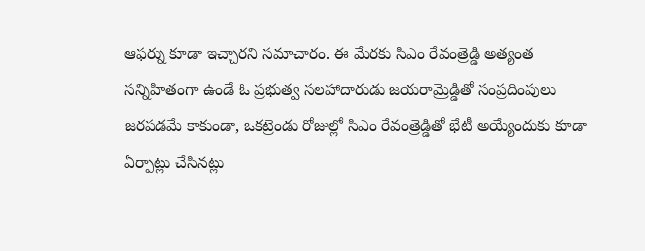ఆఫర్ను కూడా ఇచ్చారని సమాచారం. ఈ మేరకు సిఎం రేవంత్రెడ్డి అత్యంత సన్నిహితంగా ఉండే ఓ ప్రభుత్వ సలహాదారుడు జయరామ్రెడ్డితో సంప్రదింపులు జరపడమే కాకుండా, ఒకట్రెండు రోజుల్లో సిఎం రేవంత్రెడ్డితో భేటీ అయ్యేందుకు కూడా ఏర్పాట్లు చేసినట్లు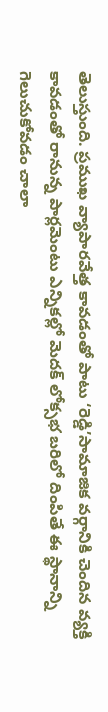తెలుస్తుంది. ప్రముఖ వ్యాపారవేత్త కావడంతో పాటు ‘రెడ్డి’సామాజిక వర్గానికి చెందిన వ్యక్తి కావడంతో రానున్న పార్లమెంటు ఎన్నికల్లో మెదక్ లోక్సభ బరిలో దింపితే ఈ స్థానాన్ని గెలుచుకోవడం చాలా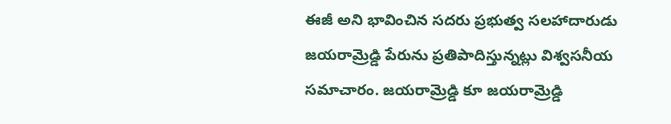ఈజీ అని భావించిన సదరు ప్రభుత్వ సలహాదారుడు జయరామ్రెడ్డి పేరును ప్రతిపాదిస్తున్నట్లు విశ్వసనీయ సమాచారం. జయరామ్రెడ్డి కూ జయరామ్రెడ్డి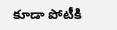కూడా పోటీకి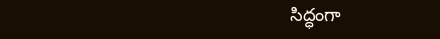సిద్ధంగా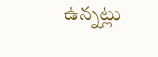ఉన్నట్లు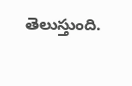తెలుస్తుంది.